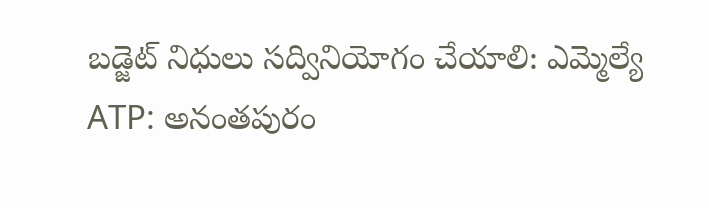బడ్జెట్ నిధులు సద్వినియోగం చేయాలి: ఎమ్మెల్యే
ATP: అనంతపురం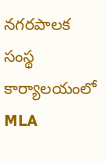నగరపాలక సంస్థ కార్యాలయంలో MLA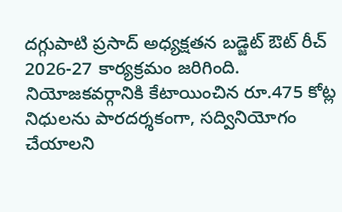దగ్గుపాటి ప్రసాద్ అధ్యక్షతన బడ్జెట్ ఔట్ రీచ్ 2026-27 కార్యక్రమం జరిగింది. నియోజకవర్గానికి కేటాయించిన రూ.475 కోట్ల నిధులను పారదర్శకంగా, సద్వినియోగం చేయాలని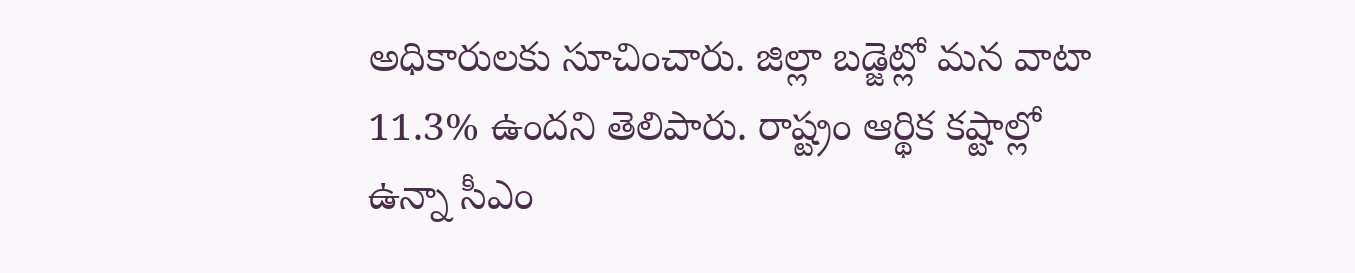అధికారులకు సూచించారు. జిల్లా బడ్జెట్లో మన వాటా 11.3% ఉందని తెలిపారు. రాష్ట్రం ఆర్థిక కష్టాల్లో ఉన్నా సీఎం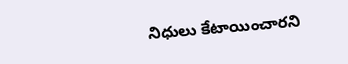నిధులు కేటాయించారని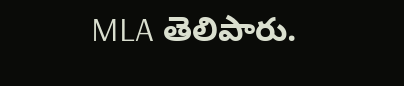MLA తెలిపారు.